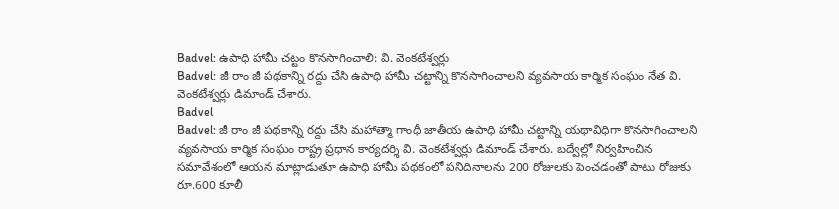Badvel: ఉపాధి హామీ చట్టం కొనసాగించాలి: వి. వెంకటేశ్వర్లు
Badvel: జీ రాం జీ పథకాన్ని రద్దు చేసి ఉపాధి హామీ చట్టాన్ని కొనసాగించాలని వ్యవసాయ కార్మిక సంఘం నేత వి. వెంకటేశ్వర్లు డిమాండ్ చేశారు.
Badvel
Badvel: జీ రాం జీ పథకాన్ని రద్దు చేసి మహాత్మా గాంధీ జాతీయ ఉపాధి హామీ చట్టాన్ని యథావిధిగా కొనసాగించాలని వ్యవసాయ కార్మిక సంఘం రాష్ట్ర ప్రధాన కార్యదర్శి వి. వెంకటేశ్వర్లు డిమాండ్ చేశారు. బద్వేల్లో నిర్వహించిన సమావేశంలో ఆయన మాట్లాడుతూ ఉపాధి హామీ పథకంలో పనిదినాలను 200 రోజులకు పెంచడంతో పాటు రోజుకు రూ.600 కూలీ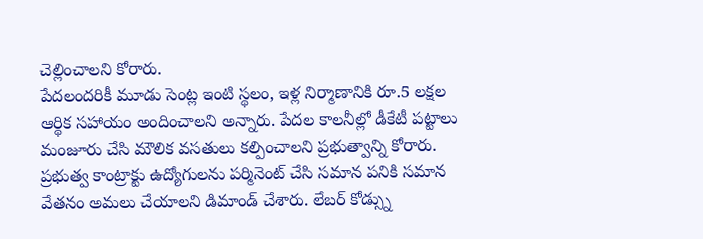చెల్లించాలని కోరారు.
పేదలందరికీ మూడు సెంట్ల ఇంటి స్థలం, ఇళ్ల నిర్మాణానికి రూ.5 లక్షల ఆర్థిక సహాయం అందించాలని అన్నారు. పేదల కాలనీల్లో డీకేటీ పట్టాలు మంజూరు చేసి మౌలిక వసతులు కల్పించాలని ప్రభుత్వాన్ని కోరారు.
ప్రభుత్వ కాంట్రాక్టు ఉద్యోగులను పర్మినెంట్ చేసి సమాన పనికి సమాన వేతనం అమలు చేయాలని డిమాండ్ చేశారు. లేబర్ కోడ్స్ను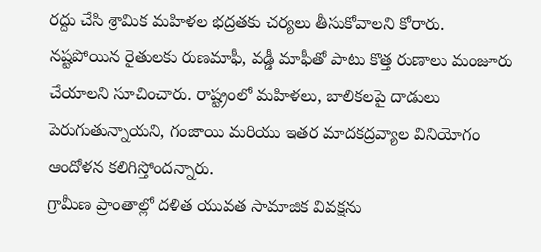రద్దు చేసి శ్రామిక మహిళల భద్రతకు చర్యలు తీసుకోవాలని కోరారు.
నష్టపోయిన రైతులకు రుణమాఫీ, వడ్డీ మాఫీతో పాటు కొత్త రుణాలు మంజూరు చేయాలని సూచించారు. రాష్ట్రంలో మహిళలు, బాలికలపై దాడులు పెరుగుతున్నాయని, గంజాయి మరియు ఇతర మాదకద్రవ్యాల వినియోగం ఆందోళన కలిగిస్తోందన్నారు.
గ్రామీణ ప్రాంతాల్లో దళిత యువత సామాజిక వివక్షను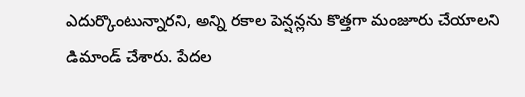ఎదుర్కొంటున్నారని, అన్ని రకాల పెన్షన్లను కొత్తగా మంజూరు చేయాలని డిమాండ్ చేశారు. పేదల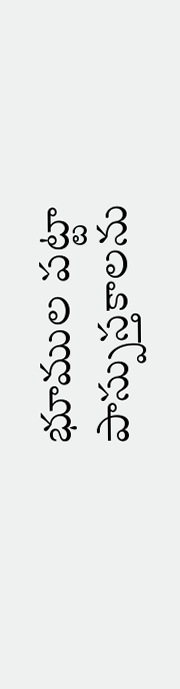భూముల పట్టా పాస్పుస్తకాలను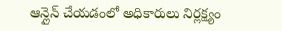ఆన్లైన్ చేయడంలో అధికారులు నిర్లక్ష్యం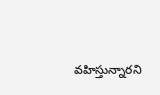వహిస్తున్నారని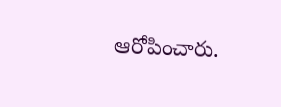ఆరోపించారు.